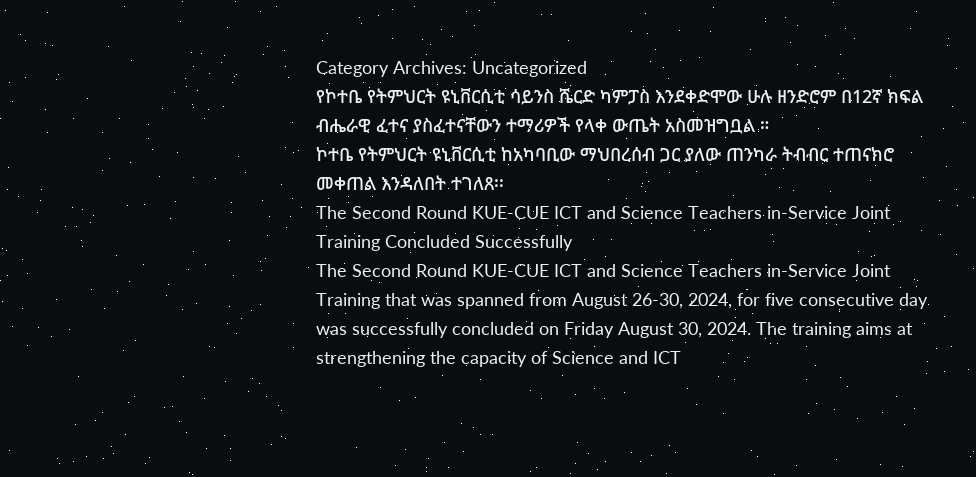Category Archives: Uncategorized
የኮተቤ የትምህርት ዩኒቨርሲቲ ሳይንስ ሼርድ ካምፓስ እንደቀድሞው ሁሉ ዘንድሮም በ12ኛ ክፍል ብሔራዊ ፈተና ያስፈተናቸውን ተማሪዎች የላቀ ውጤት አስመዝግቧል ።
ኮተቤ የትምህርት ዩኒቨርሲቲ ከአካባቢው ማህበረሰብ ጋር ያለው ጠንካራ ትብብር ተጠናክሮ መቀጠል እንዳለበት ተገለጸ፡፡
The Second Round KUE-CUE ICT and Science Teachers in-Service Joint Training Concluded Successfully
The Second Round KUE-CUE ICT and Science Teachers in-Service Joint Training that was spanned from August 26-30, 2024, for five consecutive day was successfully concluded on Friday August 30, 2024. The training aims at strengthening the capacity of Science and ICT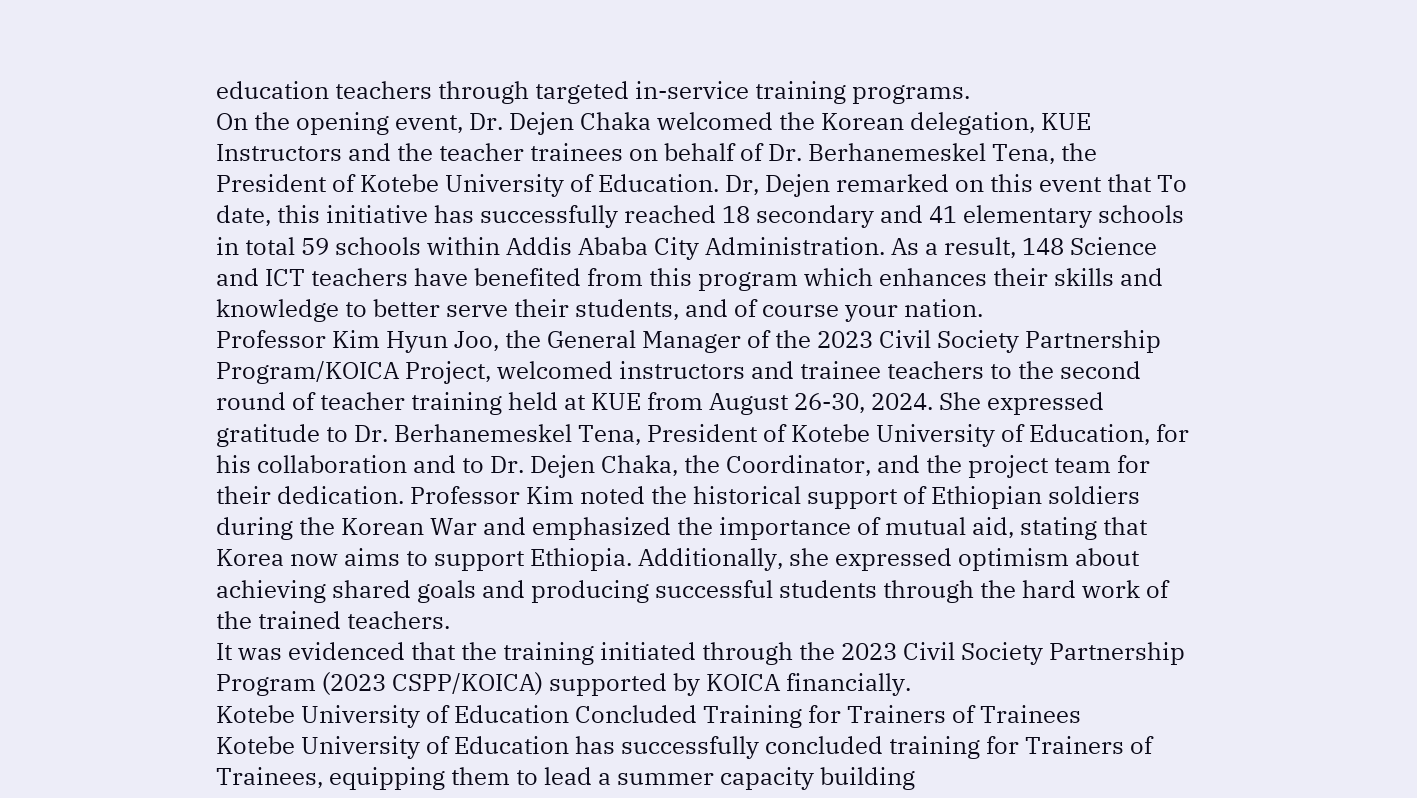education teachers through targeted in-service training programs.
On the opening event, Dr. Dejen Chaka welcomed the Korean delegation, KUE Instructors and the teacher trainees on behalf of Dr. Berhanemeskel Tena, the President of Kotebe University of Education. Dr, Dejen remarked on this event that To date, this initiative has successfully reached 18 secondary and 41 elementary schools in total 59 schools within Addis Ababa City Administration. As a result, 148 Science and ICT teachers have benefited from this program which enhances their skills and knowledge to better serve their students, and of course your nation.
Professor Kim Hyun Joo, the General Manager of the 2023 Civil Society Partnership Program/KOICA Project, welcomed instructors and trainee teachers to the second round of teacher training held at KUE from August 26-30, 2024. She expressed gratitude to Dr. Berhanemeskel Tena, President of Kotebe University of Education, for his collaboration and to Dr. Dejen Chaka, the Coordinator, and the project team for their dedication. Professor Kim noted the historical support of Ethiopian soldiers during the Korean War and emphasized the importance of mutual aid, stating that Korea now aims to support Ethiopia. Additionally, she expressed optimism about achieving shared goals and producing successful students through the hard work of the trained teachers.
It was evidenced that the training initiated through the 2023 Civil Society Partnership Program (2023 CSPP/KOICA) supported by KOICA financially.
Kotebe University of Education Concluded Training for Trainers of Trainees
Kotebe University of Education has successfully concluded training for Trainers of Trainees, equipping them to lead a summer capacity building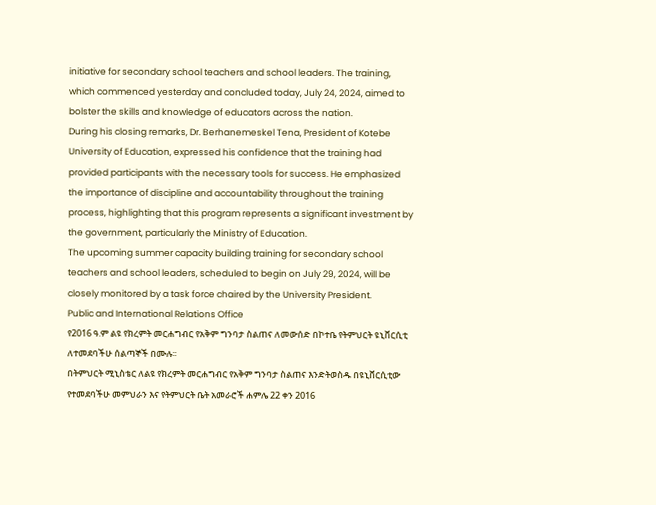initiative for secondary school teachers and school leaders. The training, which commenced yesterday and concluded today, July 24, 2024, aimed to bolster the skills and knowledge of educators across the nation.
During his closing remarks, Dr. Berhanemeskel Tena, President of Kotebe University of Education, expressed his confidence that the training had provided participants with the necessary tools for success. He emphasized the importance of discipline and accountability throughout the training process, highlighting that this program represents a significant investment by the government, particularly the Ministry of Education.
The upcoming summer capacity building training for secondary school teachers and school leaders, scheduled to begin on July 29, 2024, will be closely monitored by a task force chaired by the University President.
Public and International Relations Office
የ2016 ዓ.ም ልዩ የክረምት መርሐግብር የአቅም ግንባታ ስልጠና ለመውሰድ በኮተቤ የትምህርት ዩኒቨርሲቲ ለተመደባችሁ ሰልጣኞች በሙሉ፡፡
በትምህርት ሚኒስቴር ለልዩ የክረምት መርሐግብር የአቅም ግንባታ ስልጠና እንድትወስዱ በዩኒቨርሲቲው የተመደባችሁ መምህራን እና የትምህርት ቤት አመራሮች ሐምሌ 22 ቀን 2016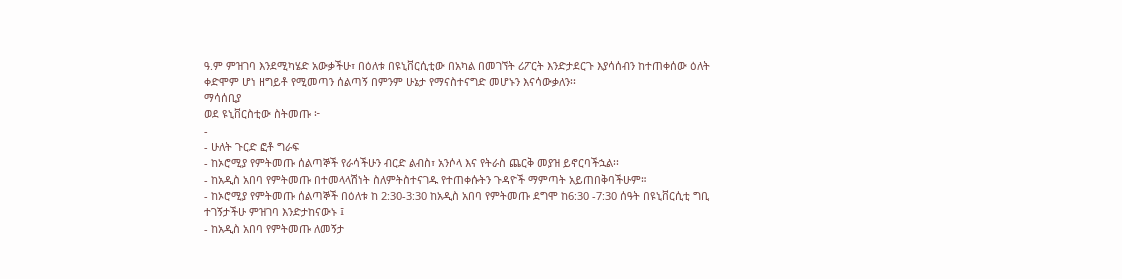ዓ.ም ምዝገባ እንደሚካሄድ አውቃችሁ፣ በዕለቱ በዩኒቨርሲቲው በአካል በመገኘት ሪፖርት እንድታደርጉ እያሳሰብን ከተጠቀሰው ዕለት ቀድሞም ሆነ ዘግይቶ የሚመጣን ሰልጣኝ በምንም ሁኔታ የማናስተናግድ መሆኑን እናሳውቃለን፡፡
ማሳሰቢያ
ወደ ዩኒቨርስቲው ስትመጡ ፦
-
- ሁለት ጉርድ ፎቶ ግራፍ
- ከኦሮሚያ የምትመጡ ሰልጣኞች የራሳችሁን ብርድ ልብስ፣ አንሶላ እና የትራስ ጨርቅ መያዝ ይኖርባችኋል፡፡
- ከአዲስ አበባ የምትመጡ በተመላላሽነት ስለምትስተናገዱ የተጠቀሱትን ጉዳዮች ማምጣት አይጠበቅባችሁም።
- ከኦሮሚያ የምትመጡ ሰልጣኞች በዕለቱ ከ 2:30-3:30 ከአዲስ አበባ የምትመጡ ደግሞ ከ6:30 -7:30 ሰዓት በዩኒቨርሲቲ ግቢ ተገኝታችሁ ምዝገባ እንድታከናውኑ ፤
- ከአዲስ አበባ የምትመጡ ለመኝታ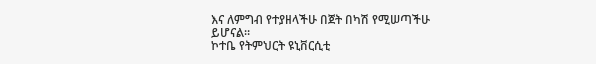እና ለምግብ የተያዘላችሁ በጀት በካሽ የሚሠጣችሁ ይሆናል።
ኮተቤ የትምህርት ዩኒቨርሲቲ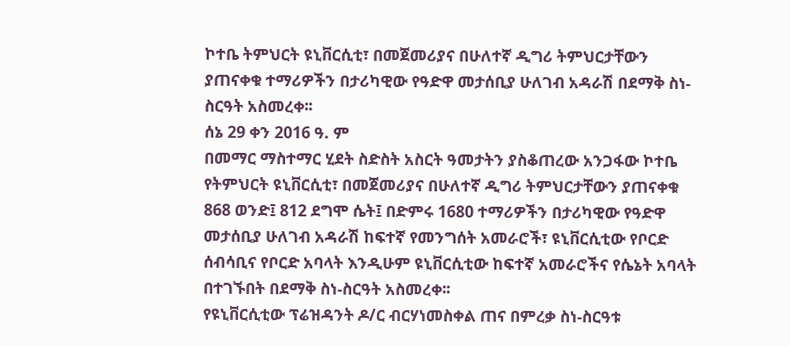ኮተቤ ትምህርት ዩኒቨርሲቲ፣ በመጀመሪያና በሁለተኛ ዲግሪ ትምህርታቸውን ያጠናቀቁ ተማሪዎችን በታሪካዊው የዓድዋ መታሰቢያ ሁለገብ አዳራሽ በደማቅ ስነ-ስርዓት አስመረቀ፡፡
ሰኔ 29 ቀን 2016 ዓ. ም
በመማር ማስተማር ሂደት ስድስት አስርት ዓመታትን ያስቆጠረው አንጋፋው ኮተቤ የትምህርት ዩኒቨርሲቲ፣ በመጀመሪያና በሁለተኛ ዲግሪ ትምህርታቸውን ያጠናቀቁ 868 ወንድ፤ 812 ደግሞ ሴት፤ በድምሩ 1680 ተማሪዎችን በታሪካዊው የዓድዋ መታሰቢያ ሁለገብ አዳራሽ ከፍተኛ የመንግሰት አመራሮች፣ ዩኒቨርሲቲው የቦርድ ሰብሳቢና የቦርድ አባላት እንዲሁም ዩኒቨርሲቲው ከፍተኛ አመራሮችና የሴኔት አባላት በተገኙበት በደማቅ ስነ-ስርዓት አስመረቀ፡፡
የዩኒቨርሲቲው ፕሬዝዳንት ዶ/ር ብርሃነመስቀል ጠና በምረቃ ስነ-ስርዓቱ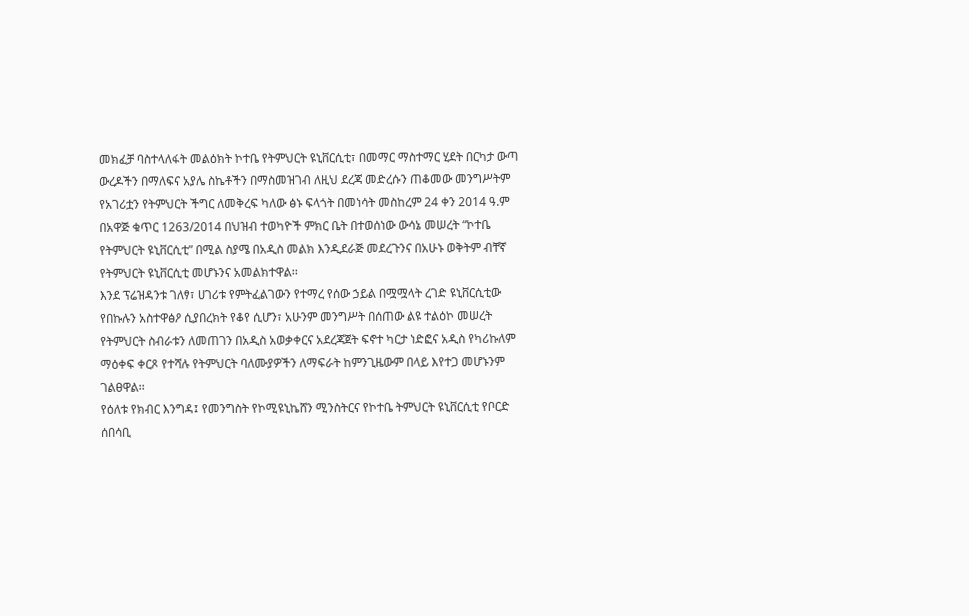መክፈቻ ባስተላለፋት መልዕክት ኮተቤ የትምህርት ዩኒቨርሲቲ፣ በመማር ማስተማር ሂደት በርካታ ውጣ ውረዶችን በማለፍና አያሌ ስኬቶችን በማስመዝገብ ለዚህ ደረጃ መድረሱን ጠቆመው መንግሥትም የአገሪቷን የትምህርት ችግር ለመቅረፍ ካለው ፅኑ ፍላጎት በመነሳት መስከረም 24 ቀን 2014 ዓ.ም በአዋጅ ቁጥር 1263/2014 በህዝብ ተወካዮች ምክር ቤት በተወሰነው ውሳኔ መሠረት “ኮተቤ የትምህርት ዩኒቨርሲቲ” በሚል ስያሜ በአዲስ መልክ እንዲደራጅ መደረጉንና በአሁኑ ወቅትም ብቸኛ የትምህርት ዩኒቨርሲቲ መሆኑንና አመልክተዋል፡፡
እንደ ፕሬዝዳንቱ ገለፃ፣ ሀገሪቱ የምትፈልገውን የተማረ የሰው ኃይል በሟሟላት ረገድ ዩኒቨርሲቲው የበኩሉን አስተዋፅዖ ሲያበረክት የቆየ ሲሆን፣ አሁንም መንግሥት በሰጠው ልዩ ተልዕኮ መሠረት የትምህርት ስብራቱን ለመጠገን በአዲስ አወቃቀርና አደረጃጀት ፍኖተ ካርታ ነድፎና አዲስ የካሪኩለም ማዕቀፍ ቀርጾ የተሻሉ የትምህርት ባለሙያዎችን ለማፍራት ከምንጊዜውም በላይ እየተጋ መሆኑንም ገልፀዋል፡፡
የዕለቱ የክብር እንግዳ፤ የመንግስት የኮሚዩኒኬሸን ሚንስትርና የኮተቤ ትምህርት ዩኒቨርሲቲ የቦርድ ሰበሳቢ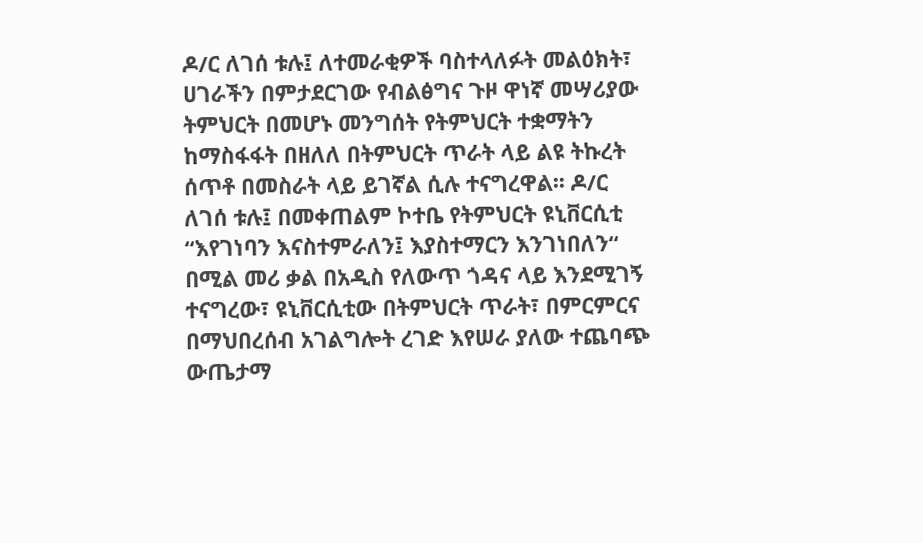ዶ/ር ለገሰ ቱሉ፤ ለተመራቂዎች ባስተላለፉት መልዕክት፣ ሀገራችን በምታደርገው የብልፅግና ጉዞ ዋነኛ መሣሪያው ትምህርት በመሆኑ መንግሰት የትምህርት ተቋማትን ከማስፋፋት በዘለለ በትምህርት ጥራት ላይ ልዩ ትኩረት ሰጥቶ በመስራት ላይ ይገኛል ሲሉ ተናግረዋል፡፡ ዶ/ር ለገሰ ቱሉ፤ በመቀጠልም ኮተቤ የትምህርት ዩኒቨርሲቲ “እየገነባን እናስተምራለን፤ እያስተማርን እንገነበለን“ በሚል መሪ ቃል በአዲስ የለውጥ ጎዳና ላይ እንደሚገኝ ተናግረው፣ ዩኒቨርሲቲው በትምህርት ጥራት፣ በምርምርና በማህበረሰብ አገልግሎት ረገድ እየሠራ ያለው ተጨባጭ ውጤታማ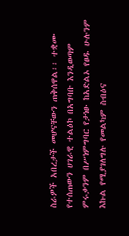ስራዎች አበረታች መሆናቸውን ጠቅሰዋል፡፡ ተቋሙ የተሰጠውን ሀገራዊ ተልዕኮ በአግባቡ እንዲወጣም ምሩቃንም በሥነምግባር የታነፁ ከአድልኦ የፀዱ ሁሉንም እኩል የሚያገለግሉ የመልካም ስብዕና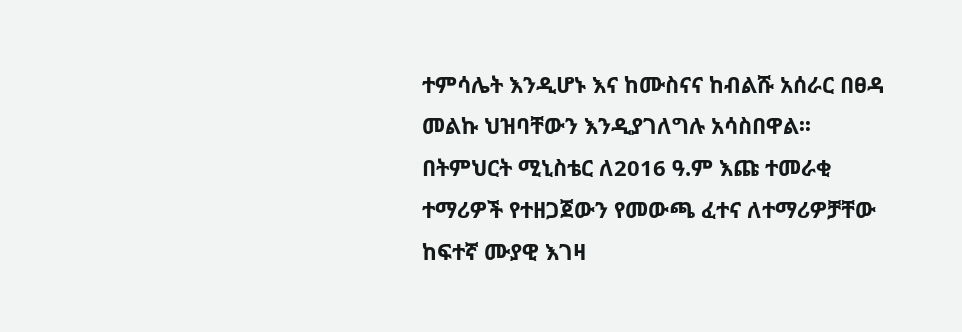ተምሳሌት እንዲሆኑ እና ከሙስናና ከብልሹ አሰራር በፀዳ መልኩ ህዝባቸውን እንዲያገለግሉ አሳስበዋል፡፡
በትምህርት ሚኒስቴር ለ2016 ዓ.ም እጩ ተመራቂ ተማሪዎች የተዘጋጀውን የመውጫ ፈተና ለተማሪዎቻቸው ከፍተኛ ሙያዊ እገዛ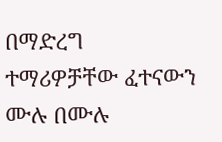በማድረግ ተማሪዎቻቸው ፈተናውን ሙሉ በሙሉ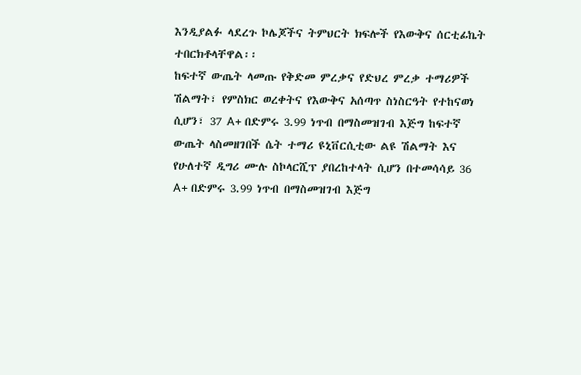እንዲያልፉ ላደረጉ ኮሌጆችና ትምህርት ክፍሎች የእውቅና ሰርቲፊኬት ተበርክቶላቸዋል፡፡
ከፍተኛ ውጤት ላመጡ የቅድመ ምረቃና የድህረ ምረቃ ተማሪዎች ሽልማት፣ የምስክር ወረቀትና የእውቅና አሰጣጥ ስነስርዓት የተከናወነ ሲሆን፣ 37 A+ በድምሩ 3.99 ነጥብ በማስመዝገብ እጅግ ከፍተኛ ውጤት ላስመዘገበች ሴት ተማሪ ዩኒቨርሲቲው ልዩ ሽልማት እና የሁለተኛ ዲግሪ ሙሉ ስኮላርሺፕ ያበረከተላት ሲሆን በተመሳሳይ 36 A+ በድምሩ 3.99 ነጥብ በማስመዝገብ እጅግ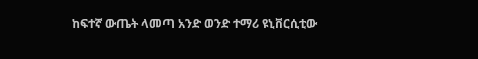ከፍተኛ ውጤት ላመጣ አንድ ወንድ ተማሪ ዩኒቨርሲቲው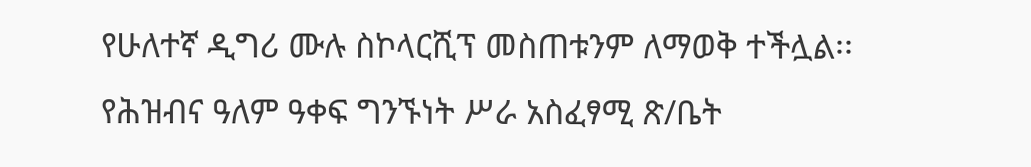የሁለተኛ ዲግሪ ሙሉ ስኮላርሺፕ መስጠቱንም ለማወቅ ተችሏል፡፡
የሕዝብና ዓለም ዓቀፍ ግንኙነት ሥራ አስፈፃሚ ጽ/ቤት